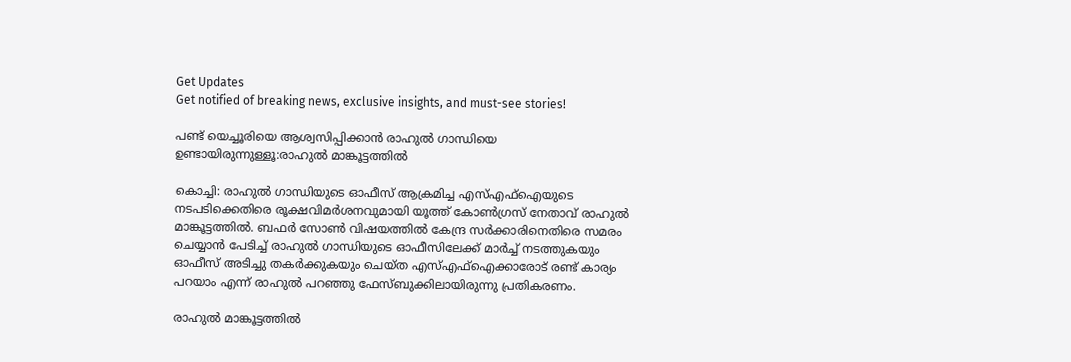Get Updates
Get notified of breaking news, exclusive insights, and must-see stories!

പണ്ട് യെച്ചൂരിയെ ആശ്വസിപ്പിക്കാന്‍ രാഹുല്‍ ഗാന്ധിയെ ഉണ്ടായിരുന്നുള്ളൂ:രാഹുല്‍ മാങ്കൂട്ടത്തില്‍

കൊച്ചി: രാഹുല്‍ ഗാന്ധിയുടെ ഓഫീസ് ആക്രമിച്ച എസ്എഫ്‌ഐയുടെ നടപടിക്കെതിരെ രൂക്ഷവിമര്‍ശനവുമായി യൂത്ത് കോണ്‍ഗ്രസ് നേതാവ് രാഹുല്‍ മാങ്കൂട്ടത്തില്‍. ബഫര്‍ സോണ്‍ വിഷയത്തില്‍ കേന്ദ്ര സര്‍ക്കാരിനെതിരെ സമരം ചെയ്യാന്‍ പേടിച്ച് രാഹുല്‍ ഗാന്ധിയുടെ ഓഫീസിലേക്ക് മാര്‍ച്ച് നടത്തുകയും ഓഫീസ് അടിച്ചു തകര്‍ക്കുകയും ചെയ്ത എസ്എഫ്‌ഐക്കാരോട് രണ്ട് കാര്യം പറയാം എന്ന് രാഹുല്‍ പറഞ്ഞു ഫേസ്ബുക്കിലായിരുന്നു പ്രതികരണം.

രാഹുല്‍ മാങ്കൂട്ടത്തില്‍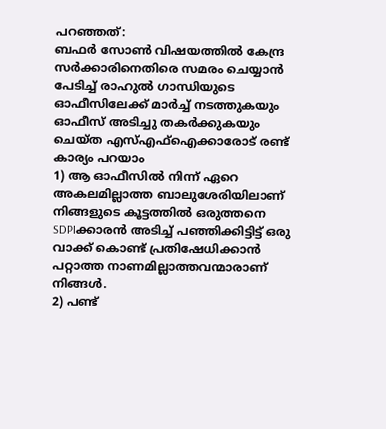പറഞ്ഞത്:
ബഫര്‍ സോണ്‍ വിഷയത്തില്‍ കേന്ദ്ര സര്‍ക്കാരിനെതിരെ സമരം ചെയ്യാന്‍ പേടിച്ച് രാഹുല്‍ ഗാന്ധിയുടെ ഓഫീസിലേക്ക് മാര്‍ച്ച് നടത്തുകയും ഓഫീസ് അടിച്ചു തകര്‍ക്കുകയും ചെയ്ത എസ്എഫ്‌ഐക്കാരോട് രണ്ട് കാര്യം പറയാം
1) ആ ഓഫീസില്‍ നിന്ന് ഏറെ അകലമില്ലാത്ത ബാലുശേരിയിലാണ് നിങ്ങളുടെ കൂട്ടത്തില്‍ ഒരുത്തനെ SDPIക്കാരന്‍ അടിച്ച് പഞ്ഞിക്കിട്ടിട്ട് ഒരു വാക്ക് കൊണ്ട് പ്രതിഷേധിക്കാന്‍ പറ്റാത്ത നാണമില്ലാത്തവന്മാരാണ് നിങ്ങള്‍.
2) പണ്ട്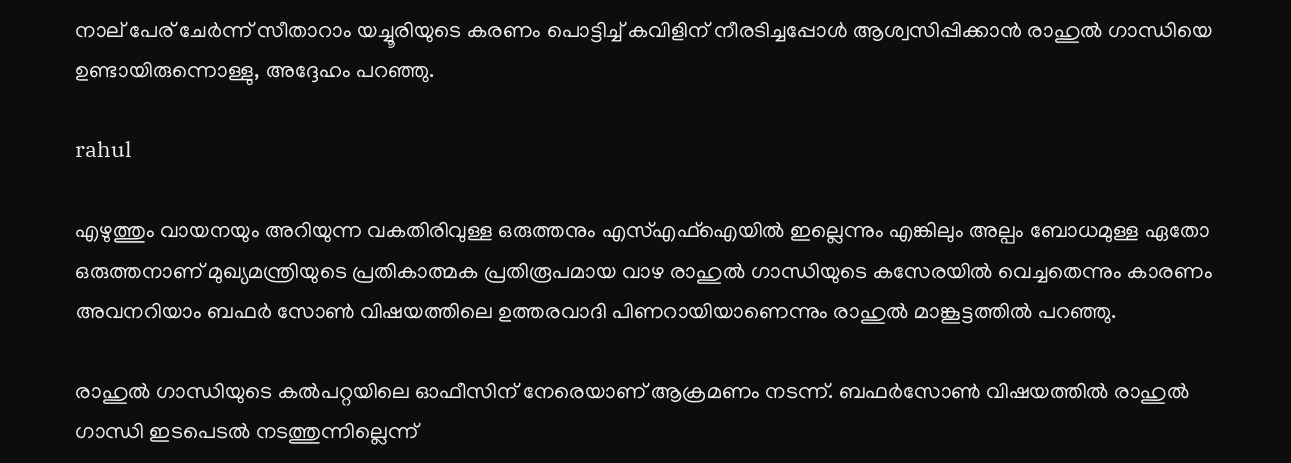നാല് പേര് ചേര്‍ന്ന് സീതാറാം യച്ചൂരിയുടെ കരണം പൊട്ടിച്ച് കവിളിന് നീരടിച്ചപ്പോള്‍ ആശ്വസിപ്പിക്കാന്‍ രാഹുല്‍ ഗാന്ധിയെ ഉണ്ടായിരുന്നൊള്ളു, അദ്ദേഹം പറഞ്ഞു.

rahul

എഴുത്തും വായനയും അറിയുന്ന വകതിരിവുള്ള ഒരുത്തനും എസ്എഫ്‌ഐയില്‍ ഇല്ലെന്നും എങ്കിലും അല്പം ബോധമുള്ള ഏതോ ഒരുത്തനാണ് മുഖ്യമന്ത്രിയുടെ പ്രതികാത്മക പ്രതിരൂപമായ വാഴ രാഹുല്‍ ഗാന്ധിയുടെ കസേരയില്‍ വെച്ചതെന്നും കാരണം അവനറിയാം ബഫര്‍ സോണ്‍ വിഷയത്തിലെ ഉത്തരവാദി പിണറായിയാണെന്നും രാഹുല്‍ മാങ്കൂട്ടത്തില്‍ പറഞ്ഞു.

രാഹുല്‍ ഗാന്ധിയുടെ കല്‍പറ്റയിലെ ഓഫീസിന് നേരെയാണ് ആക്രമണം നടന്ന്. ബഫര്‍സോണ്‍ വിഷയത്തില്‍ രാഹുല്‍ ഗാന്ധി ഇടപെടല്‍ നടത്തുന്നില്ലെന്ന്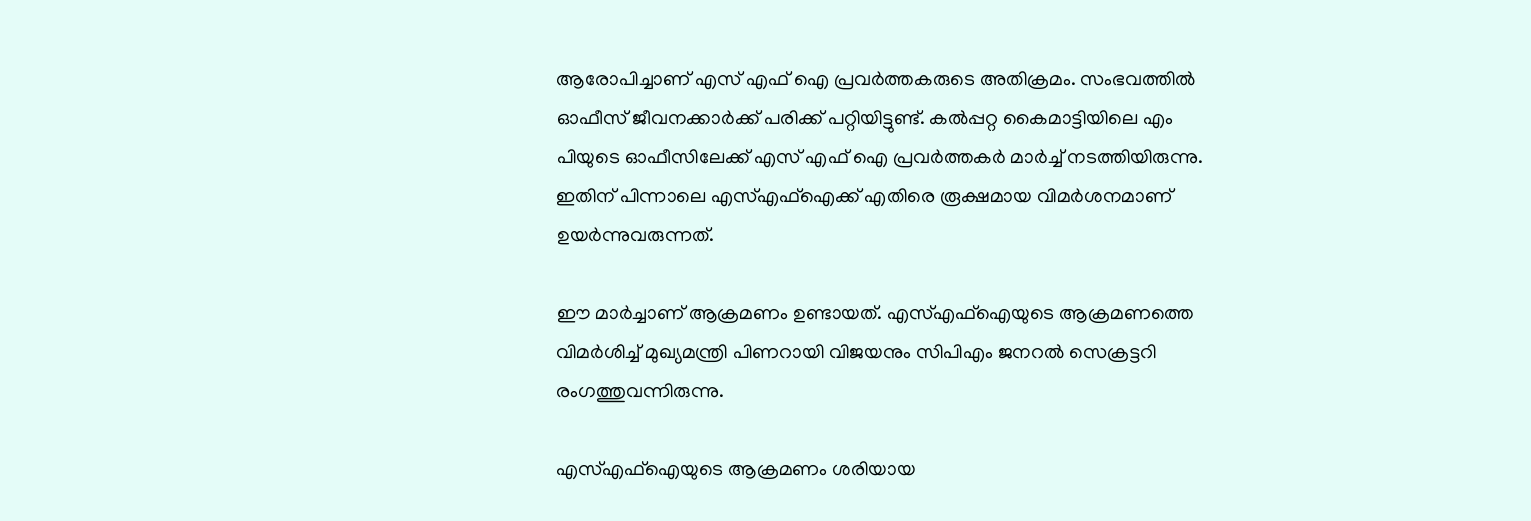ആരോപിച്ചാണ് എസ് എഫ് ഐ പ്രവര്‍ത്തകരുടെ അതിക്രമം. സംഭവത്തില്‍ ഓഫീസ് ജീവനക്കാര്‍ക്ക് പരിക്ക് പറ്റിയിട്ടുണ്ട്. കല്‍പ്പറ്റ കൈമാട്ടിയിലെ എം പിയുടെ ഓഫീസിലേക്ക് എസ് എഫ് ഐ പ്രവര്‍ത്തകര്‍ മാര്‍ച്ച് നടത്തിയിരുന്നു. ഇതിന് പിന്നാലെ എസ്എഫ്‌ഐക്ക് എതിരെ രൂക്ഷമായ വിമര്‍ശനമാണ് ഉയര്‍ന്നുവരുന്നത്.

ഈ മാര്‍ച്ചാണ് ആക്രമണം ഉണ്ടായത്. എസ്എഫ്‌ഐയുടെ ആക്രമണത്തെ വിമര്‍ശിച്ച് മുഖ്യമന്ത്രി പിണറായി വിജയനും സിപിഎം ജനറല്‍ സെക്രട്ടറി രംഗത്തുവന്നിരുന്നു.

എസ്എഫ്‌ഐയുടെ ആക്രമണം ശരിയായ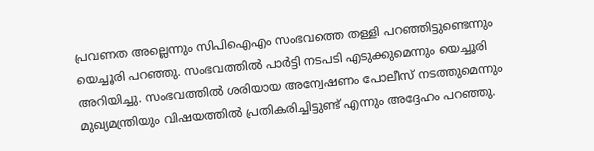പ്രവണത അല്ലെന്നും സിപിഐഎം സംഭവത്തെ തള്ളി പറഞ്ഞിട്ടുണ്ടെന്നും യെച്ചൂരി പറഞ്ഞു. സംഭവത്തില്‍ പാര്‍ട്ടി നടപടി എടുക്കുമെന്നും യെച്ചൂരി അറിയിച്ചു. സംഭവത്തില്‍ ശരിയായ അന്വേഷണം പോലീസ് നടത്തുമെന്നും മുഖ്യമന്ത്രിയും വിഷയത്തില്‍ പ്രതികരിച്ചിട്ടുണ്ട് എന്നും അദ്ദേഹം പറഞ്ഞു.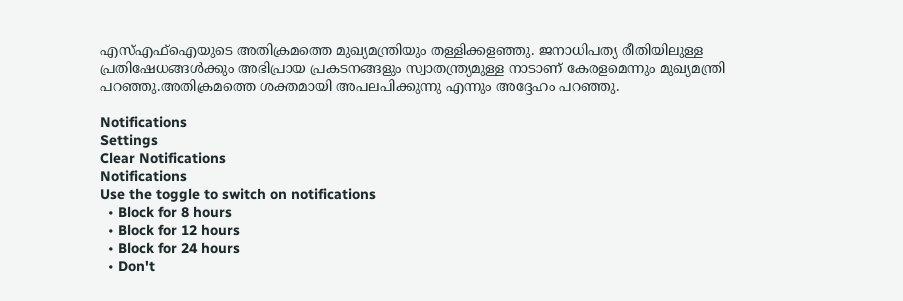എസ്എഫ്‌ഐയുടെ അതിക്രമത്തെ മുഖ്യമന്ത്രിയും തള്ളിക്കളഞ്ഞു. ജനാധിപത്യ രീതിയിലുള്ള പ്രതിഷേധങ്ങള്‍ക്കും അഭിപ്രായ പ്രകടനങ്ങളും സ്വാതന്ത്ര്യമുള്ള നാടാണ് കേരളമെന്നും മുഖ്യമന്ത്രി പറഞ്ഞു.അതിക്രമത്തെ ശക്തമായി അപലപിക്കുന്നു എന്നും അദ്ദേഹം പറഞ്ഞു.

Notifications
Settings
Clear Notifications
Notifications
Use the toggle to switch on notifications
  • Block for 8 hours
  • Block for 12 hours
  • Block for 24 hours
  • Don't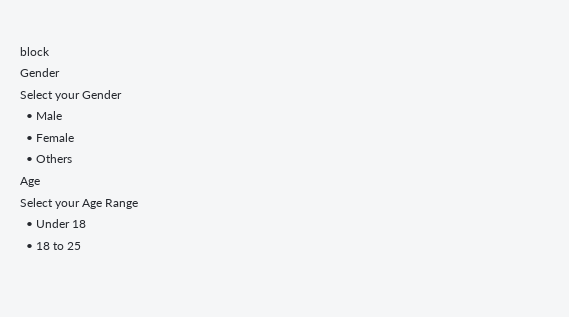block
Gender
Select your Gender
  • Male
  • Female
  • Others
Age
Select your Age Range
  • Under 18
  • 18 to 25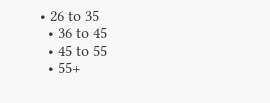• 26 to 35
  • 36 to 45
  • 45 to 55
  • 55+